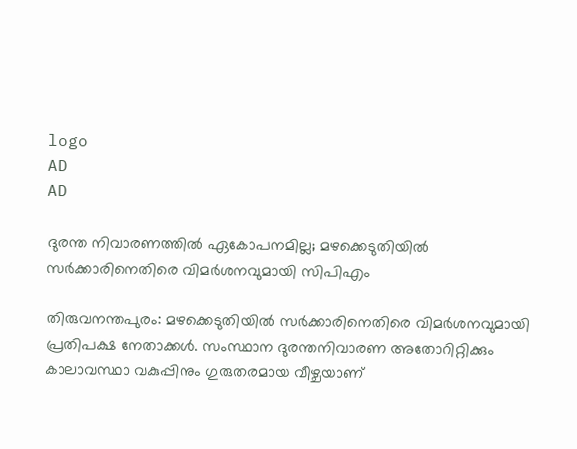logo
AD
AD

ദുരന്ത നിവാരണത്തില്‍ ഏകോപനമില്ല; മഴക്കെടുതിയില്‍ സര്‍ക്കാരിനെതിരെ വിമര്‍ശനവുമായി സിപിഎം

തിരുവനന്തപുരം: മഴക്കെടുതിയില്‍ സര്‍ക്കാരിനെതിരെ വിമര്‍ശനവുമായി പ്രതിപക്ഷ നേതാക്കള്‍. സംസ്ഥാന ദുരന്തനിവാരണ അതോറിറ്റിക്കും കാലാവസ്ഥാ വകുപ്പിനും ഗുരുതരമായ വീഴ്ചയാണ്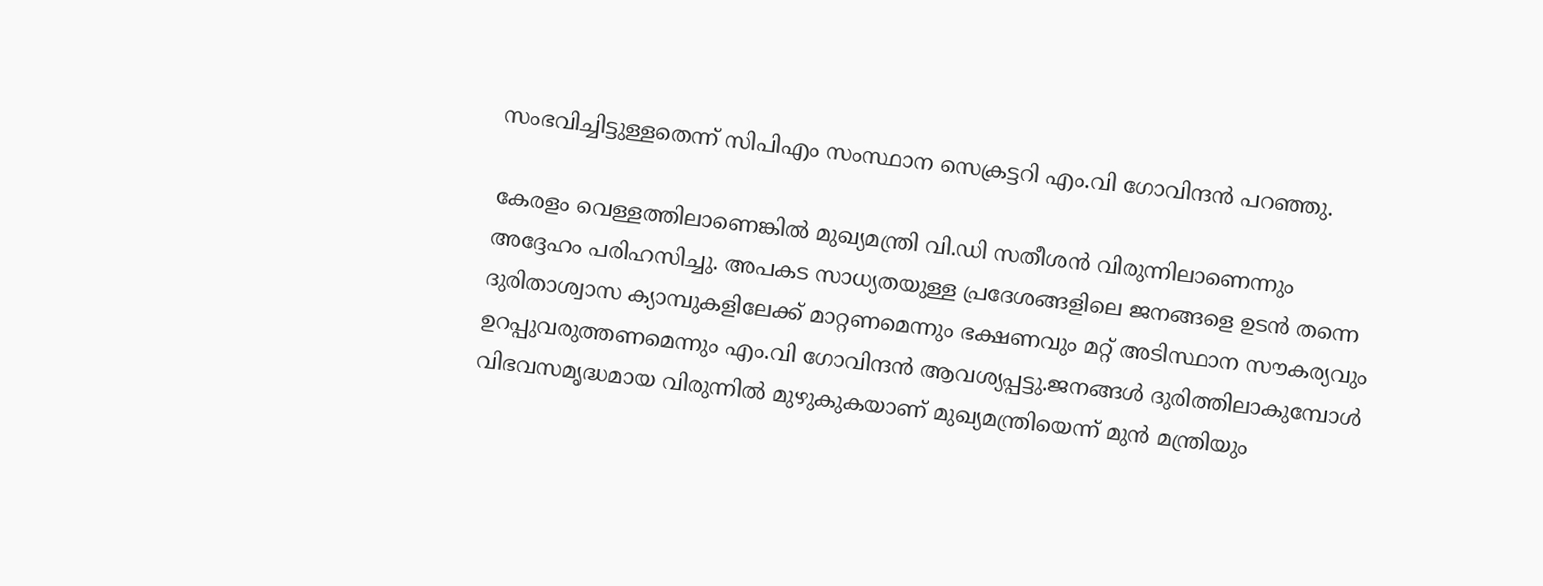സംഭവിച്ചിട്ടുള്ളതെന്ന് സിപിഎം സംസ്ഥാന സെക്രട്ടറി എം.വി ഗോവിന്ദന്‍ പറഞ്ഞു.

കേരളം വെള്ളത്തിലാണെങ്കില്‍ മുഖ്യമന്ത്രി വി.ഡി സതീശന്‍ വിരുന്നിലാണെന്നും അദ്ദേഹം പരിഹസിച്ചു. അപകട സാധ്യതയുള്ള പ്രദേശങ്ങളിലെ ജനങ്ങളെ ഉടന്‍ തന്നെ ദുരിതാശ്വാസ ക്യാമ്പുകളിലേക്ക് മാറ്റണമെന്നും ഭക്ഷണവും മറ്റ് അടിസ്ഥാന സൗകര്യവും ഉറപ്പുവരുത്തണമെന്നും എം.വി ഗോവിന്ദന്‍ ആവശ്യപ്പട്ടു.ജനങ്ങള്‍ ദുരിത്തിലാകുമ്പോള്‍ വിഭവസമൃദ്ധമായ വിരുന്നില്‍ മുഴുകുകയാണ് മുഖ്യമന്ത്രിയെന്ന് മുന്‍ മന്ത്രിയും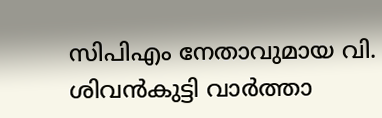സിപിഎം നേതാവുമായ വി. ശിവന്‍കുട്ടി വാര്‍ത്താ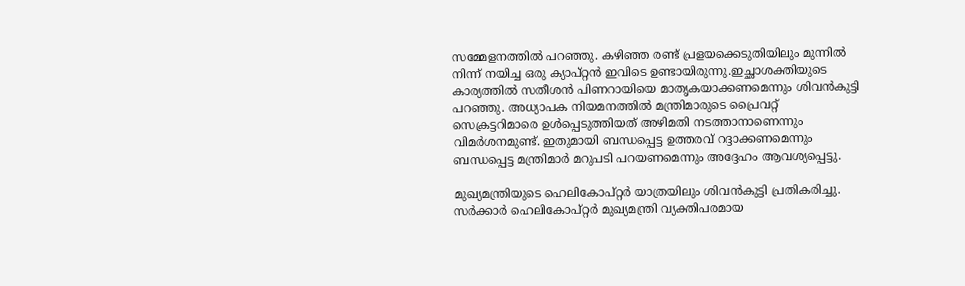സമ്മേളനത്തില്‍ പറഞ്ഞു. കഴിഞ്ഞ രണ്ട് പ്രളയക്കെടുതിയിലും മുന്നില്‍ നിന്ന് നയിച്ച ഒരു ക്യാപ്റ്റന്‍ ഇവിടെ ഉണ്ടായിരുന്നു.ഇച്ഛാശക്തിയുടെ കാര്യത്തില്‍ സതീശന്‍ പിണറായിയെ മാതൃകയാക്കണമെന്നും ശിവന്‍കുട്ടി പറഞ്ഞു. അധ്യാപക നിയമനത്തില്‍ മന്ത്രിമാരുടെ പ്രൈവറ്റ് സെക്രട്ടറിമാരെ ഉള്‍പ്പെടുത്തിയത് അഴിമതി നടത്താനാണെന്നും വിമര്‍ശനമുണ്ട്. ഇതുമായി ബന്ധപ്പെട്ട ഉത്തരവ് റദ്ദാക്കണമെന്നും ബന്ധപ്പെട്ട മന്ത്രിമാര്‍ മറുപടി പറയണമെന്നും അദ്ദേഹം ആവശ്യപ്പെട്ടു.

മുഖ്യമന്ത്രിയുടെ ഹെലികോപ്റ്റര്‍ യാത്രയിലും ശിവന്‍കുട്ടി പ്രതികരിച്ചു. സര്‍ക്കാര്‍ ഹെലികോപ്റ്റര്‍ മുഖ്യമന്ത്രി വ്യക്തിപരമായ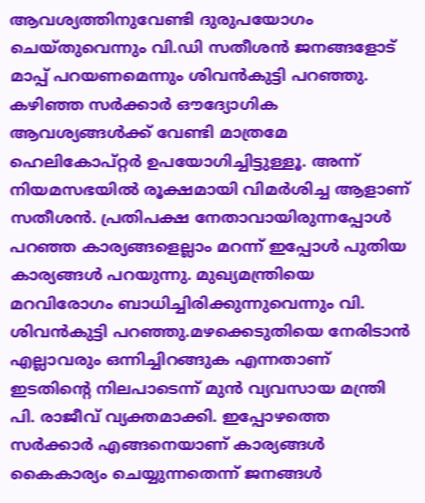ആവശ്യത്തിനുവേണ്ടി ദുരുപയോഗം ചെയ്തുവെന്നും വി.ഡി സതീശന്‍ ജനങ്ങളോട് മാപ്പ് പറയണമെന്നും ശിവന്‍കുട്ടി പറഞ്ഞു. കഴിഞ്ഞ സര്‍ക്കാര്‍ ഔദ്യോഗിക ആവശ്യങ്ങള്‍ക്ക് വേണ്ടി മാത്രമേ ഹെലികോപ്റ്റര്‍ ഉപയോഗിച്ചിട്ടുള്ളൂ. അന്ന് നിയമസഭയില്‍ രൂക്ഷമായി വിമര്‍ശിച്ച ആളാണ് സതീശന്‍. പ്രതിപക്ഷ നേതാവായിരുന്നപ്പോള്‍ പറഞ്ഞ കാര്യങ്ങളെല്ലാം മറന്ന് ഇപ്പോള്‍ പുതിയ കാര്യങ്ങള്‍ പറയുന്നു. മുഖ്യമന്ത്രിയെ മറവിരോഗം ബാധിച്ചിരിക്കുന്നുവെന്നും വി. ശിവന്‍കുട്ടി പറഞ്ഞു.മഴക്കെടുതിയെ നേരിടാന്‍ എല്ലാവരും ഒന്നിച്ചിറങ്ങുക എന്നതാണ് ഇടതിന്റെ നിലപാടെന്ന് മുന്‍ വ്യവസായ മന്ത്രി പി. രാജീവ് വ്യക്തമാക്കി. ഇപ്പോഴത്തെ സര്‍ക്കാര്‍ എങ്ങനെയാണ് കാര്യങ്ങള്‍ കൈകാര്യം ചെയ്യുന്നതെന്ന് ജനങ്ങള്‍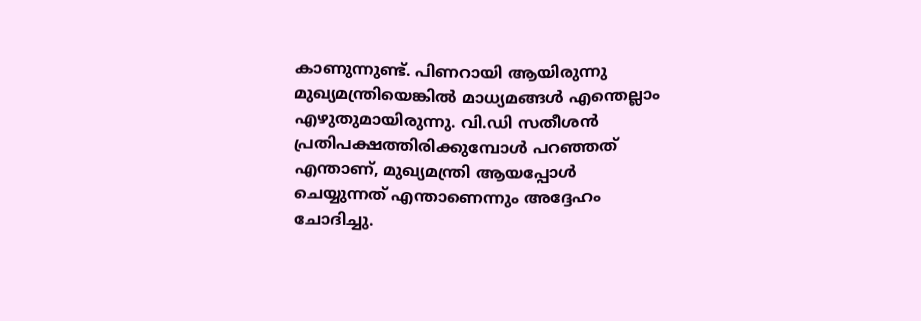കാണുന്നുണ്ട്. പിണറായി ആയിരുന്നു മുഖ്യമന്ത്രിയെങ്കില്‍ മാധ്യമങ്ങള്‍ എന്തെല്ലാം എഴുതുമായിരുന്നു. വി.ഡി സതീശന്‍ പ്രതിപക്ഷത്തിരിക്കുമ്പോള്‍ പറഞ്ഞത് എന്താണ്, മുഖ്യമന്ത്രി ആയപ്പോള്‍ ചെയ്യുന്നത് എന്താണെന്നും അദ്ദേഹം ചോദിച്ചു.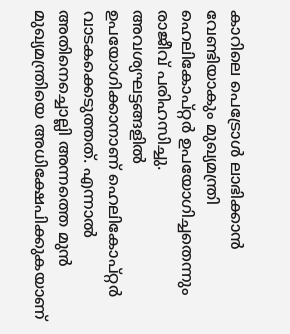കാറിലെ പെട്രോള്‍ ലാഭിക്കാന്‍ വേണ്ടിയാകും മുഖ്യമന്ത്രി ഹെലികോപ്റ്റര്‍ ഉപയോഗിച്ചതെന്നും രാജീവ് പരിഹസിച്ചു. അവശ്യഘട്ടങ്ങളില്‍ ഉപയോഗിക്കാനാണ് ഹെലികോപ്റ്റര്‍ വാടകക്കെടുത്തത്. എന്നാല്‍ അതിനെച്ചൊല്ലി അന്നത്തെ മുന്‍ മുഖ്യമന്ത്രിയെ അധിക്ഷേപിക്കുകയാണ്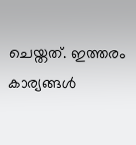ചെയ്തത്. ഇത്തരം കാര്യങ്ങള്‍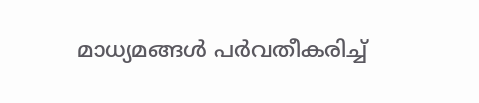മാധ്യമങ്ങള്‍ പര്‍വതീകരിച്ച്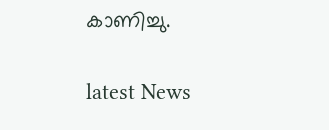കാണിച്ചു.


latest News